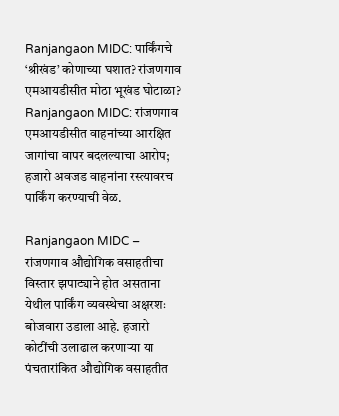Ranjangaon MIDC: पार्किंगचे ‘श्रीखंड’ कोणाच्या घशात? रांजणगाव एमआयडीसीत मोठा भूखंड घोटाळा?
Ranjangaon MIDC: रांजणगाव एमआयडीसीत वाहनांच्या आरक्षित जागांचा वापर बदलल्याचा आरोप; हजारो अवजड वाहनांना रस्त्यावरच पार्किंग करण्याची वेळ.

Ranjangaon MIDC – रांजणगाव औद्योगिक वसाहतीचा विस्तार झपाट्याने होत असताना येथील पार्किंग व्यवस्थेचा अक्षरशः बोजवारा उडाला आहे. हजारो कोटींची उलाढाल करणाऱ्या या पंचतारांकित औद्योगिक वसाहतीत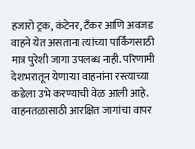हजारो ट्रक, कंटेनर, टँकर आणि अवजड वाहने येत असताना त्यांच्या पार्किंगसाठी मात्र पुरेशी जागा उपलब्ध नाही. परिणामी देशभरातून येणाऱ्या वाहनांना रस्त्याच्या कडेला उभे करण्याची वेळ आली आहे.
वाहनतळासाठी आरक्षित जागांचा वापर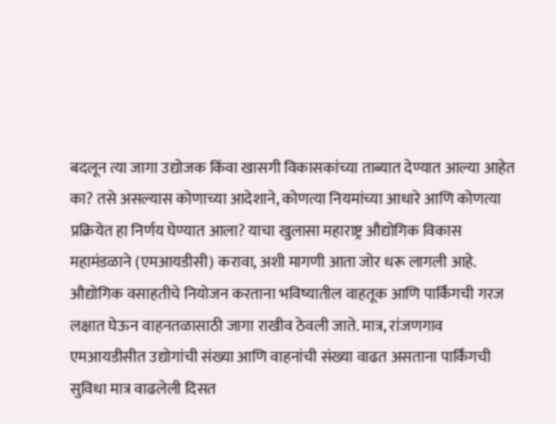बदलून त्या जागा उद्योजक किंवा खासगी विकासकांच्या ताब्यात देण्यात आल्या आहेत का? तसे असल्यास कोणाच्या आदेशाने, कोणत्या नियमांच्या आधारे आणि कोणत्या प्रक्रियेत हा निर्णय घेण्यात आला? याचा खुलासा महाराष्ट्र औद्योगिक विकास महामंडळाने (एमआयडीसी) करावा, अशी मागणी आता जोर धरू लागली आहे.
औद्योगिक वसाहतीचे नियोजन करताना भविष्यातील वाहतूक आणि पार्किंगची गरज लक्षात घेऊन वाहनतळासाठी जागा राखीव ठेवली जाते. मात्र, रांजणगाव एमआयडीसीत उद्योगांची संख्या आणि वाहनांची संख्या वाढत असताना पार्किंगची सुविधा मात्र वाढलेली दिसत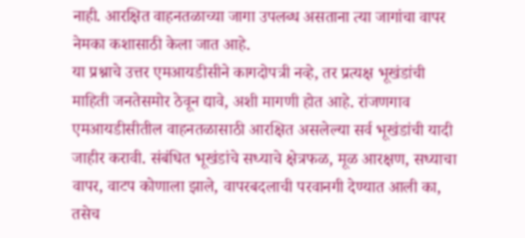नाही. आरक्षित वाहनतळाच्या जागा उपलब्ध असताना त्या जागांचा वापर नेमका कशासाठी केला जात आहे.
या प्रश्नाचे उत्तर एमआयडीसीने कागदोपत्री नव्हे, तर प्रत्यक्ष भूखंडांची माहिती जनतेसमोर ठेवून द्यावे, अशी मागणी होत आहे. रांजणगाव एमआयडीसीतील वाहनतळासाठी आरक्षित असलेल्या सर्व भूखंडांची यादी जाहीर करावी. संबंधित भूखंडांचे सध्याचे क्षेत्रफळ, मूळ आरक्षण, सध्याचा वापर, वाटप कोणाला झाले, वापरबदलाची परवानगी देण्यात आली का,
तसेच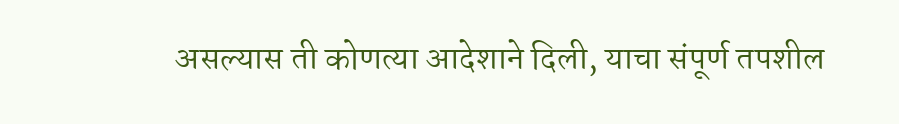असल्यास ती कोणत्या आदेशाने दिली, याचा संपूर्ण तपशील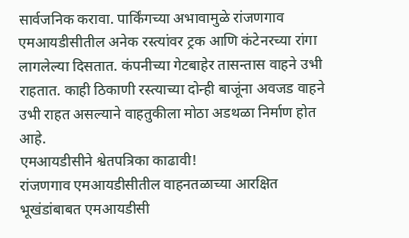सार्वजनिक करावा. पार्किंगच्या अभावामुळे रांजणगाव एमआयडीसीतील अनेक रस्त्यांवर ट्रक आणि कंटेनरच्या रांगा लागलेल्या दिसतात. कंपनीच्या गेटबाहेर तासन्तास वाहने उभी राहतात. काही ठिकाणी रस्त्याच्या दोन्ही बाजूंना अवजड वाहने उभी राहत असल्याने वाहतुकीला मोठा अडथळा निर्माण होत आहे.
एमआयडीसीने श्वेतपत्रिका काढावी!
रांजणगाव एमआयडीसीतील वाहनतळाच्या आरक्षित भूखंडांबाबत एमआयडीसी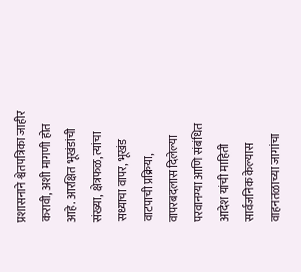प्रशासनाने श्वेतपत्रिका जाहीर करावी, अशी मागणी होत आहे. आरक्षित भूखंडांची संख्या, क्षेत्रफळ, त्यांचा सध्याचा वापर, भूखंड वाटपाची प्रक्रिया, वापरबदलास दिलेल्या परवानग्या आणि संबंधित आदेश यांची माहिती सार्वजनिक केल्यास वाहनतळाच्या जागांचा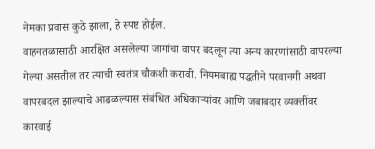नेमका प्रवास कुठे झाला, हे स्पष्ट होईल.
वाहनतळासाठी आरक्षित असलेल्या जागांचा वापर बदलून त्या अन्य कारणांसाठी वापरल्या गेल्या असतील तर त्याची स्वतंत्र चौकशी करावी. नियमबाह्य पद्धतीने परवानगी अथवा वापरबदल झाल्याचे आढळल्यास संबंधित अधिकाऱ्यांवर आणि जबाबदार व्यक्तींवर कारवाई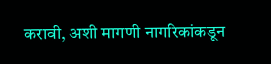करावी, अशी मागणी नागरिकांकडून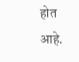होत आहे.